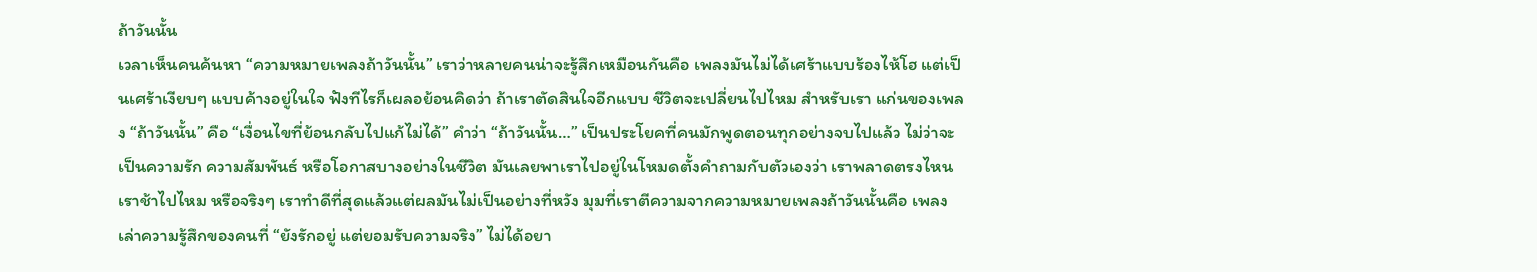ถ้าวันนั้น
เวลาเห็นคนค้นหา “ความหมายเพลงถ้าวันนั้น” เราว่าหลายคนน่าจะรู้สึกเหมือนกันคือ เพลงมันไม่ได้เศร้าแบบร้องไห้โฮ แต่เป็นเศร้าเงียบๆ แบบค้างอยู่ในใจ ฟังทีไรก็เผลอย้อนคิดว่า ถ้าเราตัดสินใจอีกแบบ ชีวิตจะเปลี่ยนไปไหม สำหรับเรา แก่นของเพลง “ถ้าวันนั้น” คือ “เงื่อนไขที่ย้อนกลับไปแก้ไม่ได้” คำว่า “ถ้าวันนั้น…” เป็นประโยคที่คนมักพูดตอนทุกอย่างจบไปแล้ว ไม่ว่าจะเป็นความรัก ความสัมพันธ์ หรือโอกาสบางอย่างในชีวิต มันเลยพาเราไปอยู่ในโหมดตั้งคำถามกับตัวเองว่า เราพลาดตรงไหน เราช้าไปไหม หรือจริงๆ เราทำดีที่สุดแล้วแต่ผลมันไม่เป็นอย่างที่หวัง มุมที่เราตีความจากความหมายเพลงถ้าวันนั้นคือ เพลงเล่าความรู้สึกของคนที่ “ยังรักอยู่ แต่ยอมรับความจริง” ไม่ได้อยา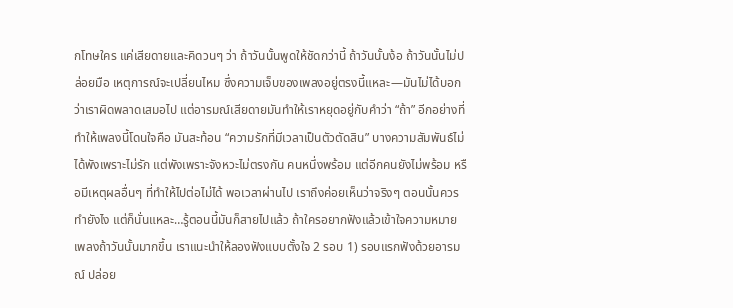กโทษใคร แค่เสียดายและคิดวนๆ ว่า ถ้าวันนั้นพูดให้ชัดกว่านี้ ถ้าวันนั้นง้อ ถ้าวันนั้นไม่ปล่อยมือ เหตุการณ์จะเปลี่ยนไหม ซึ่งความเจ็บของเพลงอยู่ตรงนี้แหละ—มันไม่ได้บอกว่าเราผิดพลาดเสมอไป แต่อารมณ์เสียดายมันทำให้เราหยุดอยู่กับคำว่า “ถ้า” อีกอย่างที่ทำให้เพลงนี้โดนใจคือ มันสะท้อน “ความรักที่มีเวลาเป็นตัวตัดสิน” บางความสัมพันธ์ไม่ได้พังเพราะไม่รัก แต่พังเพราะจังหวะไม่ตรงกัน คนหนึ่งพร้อม แต่อีกคนยังไม่พร้อม หรือมีเหตุผลอื่นๆ ที่ทำให้ไปต่อไม่ได้ พอเวลาผ่านไป เราถึงค่อยเห็นว่าจริงๆ ตอนนั้นควรทำยังไง แต่ก็นั่นแหละ…รู้ตอนนี้มันก็สายไปแล้ว ถ้าใครอยากฟังแล้วเข้าใจความหมายเพลงถ้าวันนั้นมากขึ้น เราแนะนำให้ลองฟังแบบตั้งใจ 2 รอบ 1) รอบแรกฟังด้วยอารมณ์ ปล่อย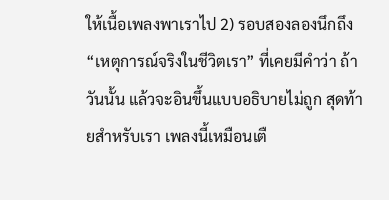ให้เนื้อเพลงพาเราไป 2) รอบสองลองนึกถึง “เหตุการณ์จริงในชีวิตเรา” ที่เคยมีคำว่า ถ้าวันนั้น แล้วจะอินขึ้นแบบอธิบายไม่ถูก สุดท้ายสำหรับเรา เพลงนี้เหมือนเตื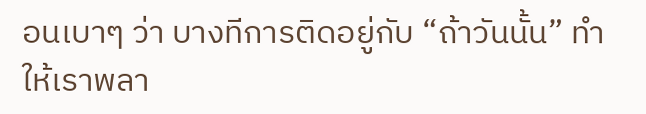อนเบาๆ ว่า บางทีการติดอยู่กับ “ถ้าวันนั้น” ทำให้เราพลา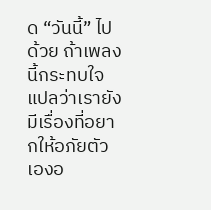ด “วันนี้” ไปด้วย ถ้าเพลงนี้กระทบใจ แปลว่าเรายังมีเรื่องที่อยากให้อภัยตัวเองอ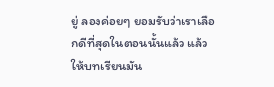ยู่ ลองค่อยๆ ยอมรับว่าเราเลือกดีที่สุดในตอนนั้นแล้ว แล้วให้บทเรียนมัน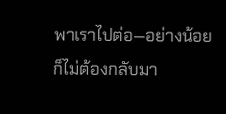พาเราไปต่อ—อย่างน้อยก็ไม่ต้องกลับมา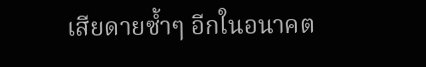เสียดายซ้ำๆ อีกในอนาคต